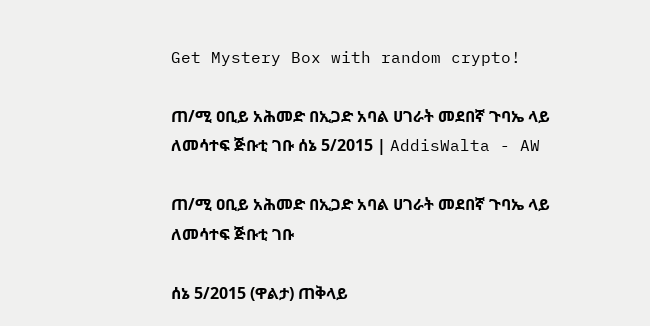Get Mystery Box with random crypto!

ጠ/ሚ ዐቢይ አሕመድ በኢጋድ አባል ሀገራት መደበኛ ጉባኤ ላይ ለመሳተፍ ጅቡቲ ገቡ ሰኔ 5/2015 | AddisWalta - AW

ጠ/ሚ ዐቢይ አሕመድ በኢጋድ አባል ሀገራት መደበኛ ጉባኤ ላይ ለመሳተፍ ጅቡቲ ገቡ

ሰኔ 5/2015 (ዋልታ) ጠቅላይ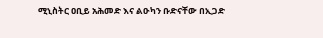ሚኒስትር ዐቢይ አሕመድ እና ልዑካን ቡድናቸው በኢጋድ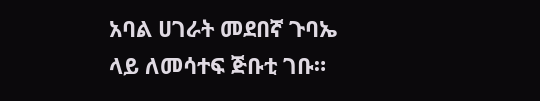አባል ሀገራት መደበኛ ጉባኤ ላይ ለመሳተፍ ጅቡቲ ገቡ።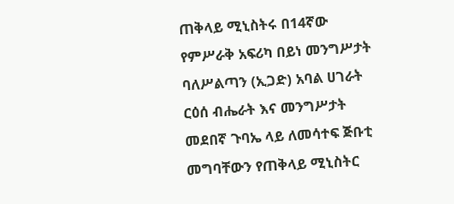ጠቅላይ ሚኒስትሩ በ14ኛው የምሥራቅ አፍሪካ በይነ መንግሥታት ባለሥልጣን (ኢጋድ) አባል ሀገራት ርዕሰ ብሔራት እና መንግሥታት መደበኛ ጉባኤ ላይ ለመሳተፍ ጅቡቲ መግባቸውን የጠቅላይ ሚኒስትር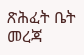ጽሕፈት ቤት መረጃ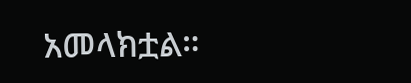አመላክቷል።